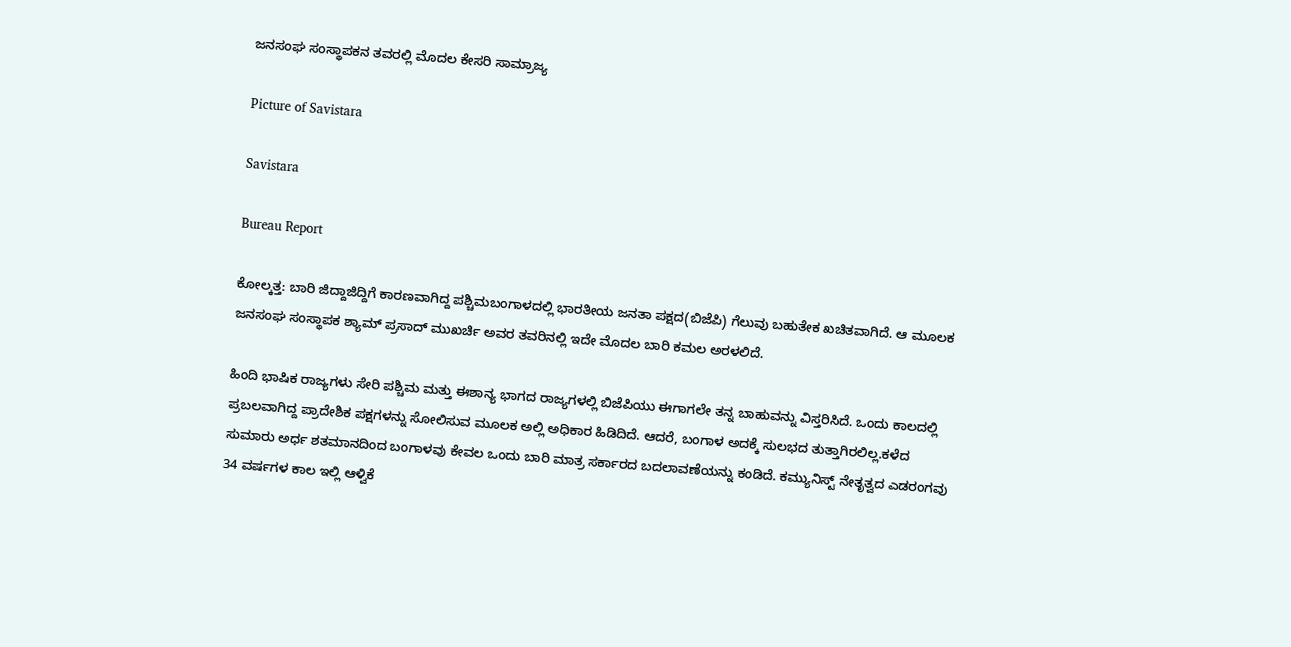ಜನಸಂಘ ಸಂಸ್ಥಾಪಕನ ತವರಲ್ಲಿ ಮೊದಲ ಕೇಸರಿ ಸಾಮ್ರಾಜ್ಯ

Picture of Savistara

Savistara

Bureau Report

ಕೋಲ್ಕತ್ತ: ಬಾರಿ ಜಿದ್ದಾಜಿದ್ದಿಗೆ ಕಾರಣವಾಗಿದ್ದ ಪಶ್ಚಿಮಬಂಗಾಳದಲ್ಲಿ ಭಾರತೀಯ ಜನತಾ ಪಕ್ಷದ(ಬಿಜೆಪಿ) ಗೆಲುವು ಬಹುತೇಕ ಖಚಿತವಾಗಿದೆ. ಆ ಮೂಲಕ ಜನಸಂಘ ಸಂಸ್ಥಾಪಕ ಶ್ಯಾಮ್‌ ಪ್ರಸಾದ್‌ ಮುಖರ್ಚಿ ಅವರ ತವರಿನಲ್ಲಿ ಇದೇ ಮೊದಲ ಬಾರಿ ಕಮಲ ಅರಳಲಿದೆ.

ಹಿಂದಿ ಭಾಷಿಕ ರಾಜ್ಯಗಳು ಸೇರಿ ಪಶ್ಚಿಮ ಮತ್ತು ಈಶಾನ್ಯ ಭಾಗದ ರಾಜ್ಯಗಳಲ್ಲಿ ಬಿಜೆಪಿಯು ಈಗಾಗಲೇ ತನ್ನ ಬಾಹುವನ್ನು ವಿಸ್ತರಿಸಿದೆ. ಒಂದು ಕಾಲದಲ್ಲಿ ಪ್ರಬಲವಾಗಿದ್ದ ಪ್ರಾದೇಶಿಕ ಪಕ್ಷಗಳನ್ನು ಸೋಲಿಸುವ ಮೂಲಕ ಅಲ್ಲಿ ಅಧಿಕಾರ ಹಿಡಿದಿದೆ. ಆದರೆ, ಬಂಗಾಳ ಅದಕ್ಕೆ ಸುಲಭದ ತುತ್ತಾಗಿರಲಿಲ್ಲ.ಕಳೆದ ಸುಮಾರು ಅರ್ಧ ಶತಮಾನದಿಂದ ಬಂಗಾಳವು ಕೇವಲ ಒಂದು ಬಾರಿ ಮಾತ್ರ ಸರ್ಕಾರದ ಬದಲಾವಣೆಯನ್ನು ಕಂಡಿದೆ. ಕಮ್ಯುನಿಸ್ಟ್ ನೇತೃತ್ವದ ಎಡರಂಗವು 34 ವರ್ಷಗಳ ಕಾಲ ಇಲ್ಲಿ ಆಳ್ವಿಕೆ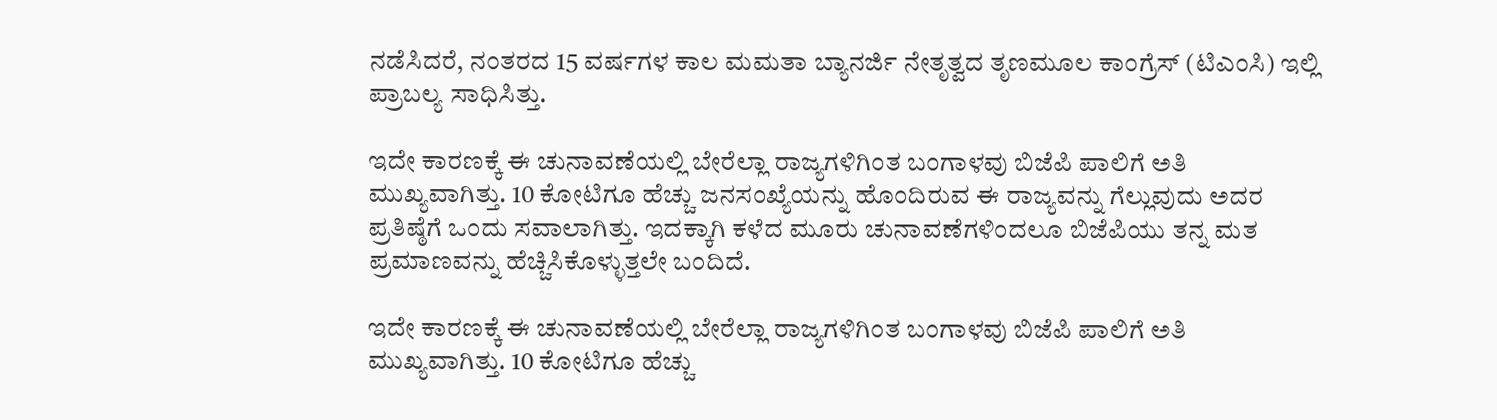ನಡೆಸಿದರೆ, ನಂತರದ 15 ವರ್ಷಗಳ ಕಾಲ ಮಮತಾ ಬ್ಯಾನರ್ಜಿ ನೇತೃತ್ವದ ತೃಣಮೂಲ ಕಾಂಗ್ರೆಸ್ (ಟಿಎಂಸಿ) ಇಲ್ಲಿ ಪ್ರಾಬಲ್ಯ ಸಾಧಿಸಿತ್ತು.

ಇದೇ ಕಾರಣಕ್ಕೆ ಈ ಚುನಾವಣೆಯಲ್ಲಿ ಬೇರೆಲ್ಲಾ ರಾಜ್ಯಗಳಿಗಿಂತ ಬಂಗಾಳವು ಬಿಜೆಪಿ ಪಾಲಿಗೆ ಅತಿ ಮುಖ್ಯವಾಗಿತ್ತು. 10 ಕೋಟಿಗೂ ಹೆಚ್ಚು ಜನಸಂಖ್ಯೆಯನ್ನು ಹೊಂದಿರುವ ಈ ರಾಜ್ಯವನ್ನು ಗೆಲ್ಲುವುದು ಅದರ ಪ್ರತಿಷ್ಠೆಗೆ ಒಂದು ಸವಾಲಾಗಿತ್ತು. ಇದಕ್ಕಾಗಿ ಕಳೆದ ಮೂರು ಚುನಾವಣೆಗಳಿಂದಲೂ ಬಿಜೆಪಿಯು ತನ್ನ ಮತ ಪ್ರಮಾಣವನ್ನು ಹೆಚ್ಚಿಸಿಕೊಳ್ಳುತ್ತಲೇ ಬಂದಿದೆ.

ಇದೇ ಕಾರಣಕ್ಕೆ ಈ ಚುನಾವಣೆಯಲ್ಲಿ ಬೇರೆಲ್ಲಾ ರಾಜ್ಯಗಳಿಗಿಂತ ಬಂಗಾಳವು ಬಿಜೆಪಿ ಪಾಲಿಗೆ ಅತಿ ಮುಖ್ಯವಾಗಿತ್ತು. 10 ಕೋಟಿಗೂ ಹೆಚ್ಚು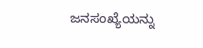ಜನಸಂಖ್ಯೆಯನ್ನು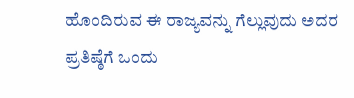ಹೊಂದಿರುವ ಈ ರಾಜ್ಯವನ್ನು ಗೆಲ್ಲುವುದು ಅದರ ಪ್ರತಿಷ್ಠೆಗೆ ಒಂದು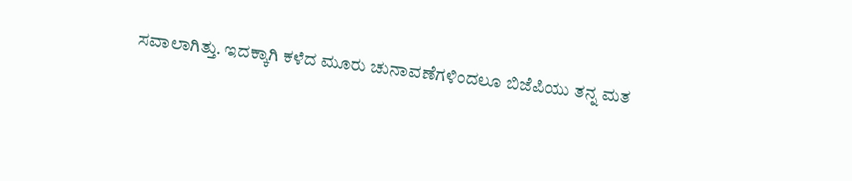ಸವಾಲಾಗಿತ್ತು. ಇದಕ್ಕಾಗಿ ಕಳೆದ ಮೂರು ಚುನಾವಣೆಗಳಿಂದಲೂ ಬಿಜೆಪಿಯು ತನ್ನ ಮತ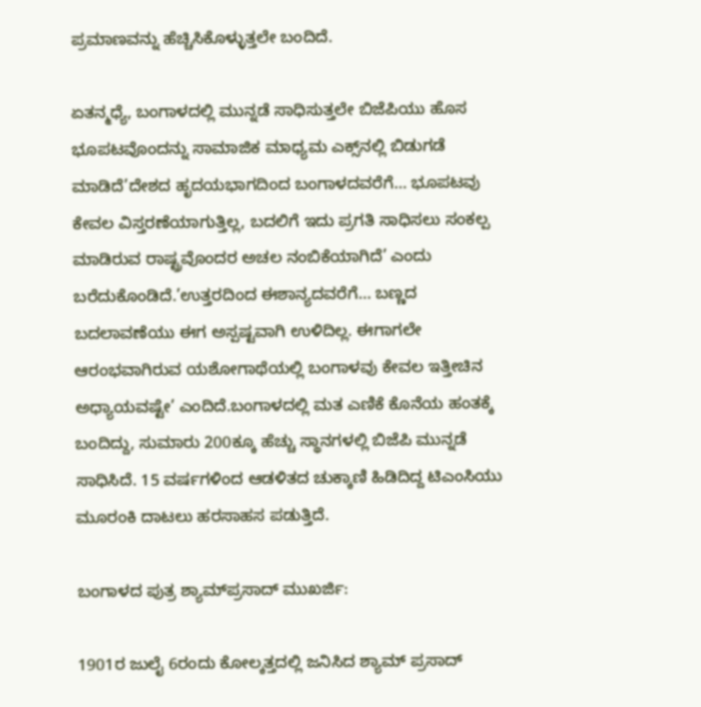ಪ್ರಮಾಣವನ್ನು ಹೆಚ್ಚಿಸಿಕೊಳ್ಳುತ್ತಲೇ ಬಂದಿದೆ.

ಏತನ್ಮಧ್ಯೆ, ಬಂಗಾಳದಲ್ಲಿ ಮುನ್ನಡೆ ಸಾಧಿಸುತ್ತಲೇ ಬಿಜೆಪಿಯು ಹೊಸ ಭೂಪಟವೊಂದನ್ನು ಸಾಮಾಜಿಕ ಮಾಧ್ಯಮ ಎಕ್ಸ್‌ನಲ್ಲಿ ಬಿಡುಗಡೆ ಮಾಡಿದೆ’ದೇಶದ ಹೃದಯಭಾಗದಿಂದ ಬಂಗಾಳದವರೆಗೆ… ಭೂಪಟವು ಕೇವಲ ವಿಸ್ತರಣೆಯಾಗುತ್ತಿಲ್ಲ, ಬದಲಿಗೆ ಇದು ಪ್ರಗತಿ ಸಾಧಿಸಲು ಸಂಕಲ್ಪ ಮಾಡಿರುವ ರಾಷ್ಟ್ರವೊಂದರ ಅಚಲ ನಂಬಿಕೆಯಾಗಿದೆ’ ಎಂದು ಬರೆದುಕೊಂಡಿದೆ.’ಉತ್ತರದಿಂದ ಈಶಾನ್ಯದವರೆಗೆ… ಬಣ್ಣದ ಬದಲಾವಣೆಯು ಈಗ ಅಸ್ಪಷ್ಟವಾಗಿ ಉಳಿದಿಲ್ಲ. ಈಗಾಗಲೇ ಆರಂಭವಾಗಿರುವ ಯಶೋಗಾಥೆಯಲ್ಲಿ ಬಂಗಾಳವು ಕೇವಲ ಇತ್ತೀಚಿನ ಅಧ್ಯಾಯವಷ್ಟೇ’ ಎಂದಿದೆ.ಬಂಗಾಳದಲ್ಲಿ ಮತ ಎಣಿಕೆ ಕೊನೆಯ ಹಂತಕ್ಕೆ ಬಂದಿದ್ದು, ಸುಮಾರು 200ಕ್ಕೂ ಹೆಚ್ಚು ಸ್ಥಾನಗಳಲ್ಲಿ ಬಿಜೆಪಿ ಮುನ್ನಡೆ ಸಾಧಿಸಿದೆ. 15 ವರ್ಷಗಳಿಂದ ಆಡಳಿತದ ಚುಕ್ಕಾಣಿ ಹಿಡಿದಿದ್ದ ಟಿಎಂಸಿಯು ಮೂರಂಕಿ ದಾಟಲು ಹರಸಾಹಸ ಪಡುತ್ತಿದೆ.

ಬಂಗಾಳದ ಪುತ್ರ ಶ್ಯಾಮ್‌ಪ್ರಸಾದ್‌ ಮುಖರ್ಜಿ:

1901ರ ಜುಲೈ 6ರಂದು ಕೋಲ್ಕತ್ತದಲ್ಲಿ ಜನಿಸಿದ ಶ್ಯಾಮ್‌ ಪ್ರಸಾದ್‌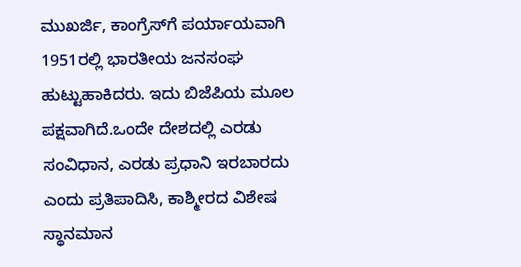ಮುಖರ್ಜಿ, ಕಾಂಗ್ರೆಸ್‌ಗೆ ಪರ್ಯಾಯವಾಗಿ 1951ರಲ್ಲಿ ಭಾರತೀಯ ಜನಸಂಘ ಹುಟ್ಟುಹಾಕಿದರು. ಇದು ಬಿಜೆಪಿಯ ಮೂಲ ಪಕ್ಷವಾಗಿದೆ.ಒಂದೇ ದೇಶದಲ್ಲಿ ಎರಡು ಸಂವಿಧಾನ, ಎರಡು ಪ್ರಧಾನಿ ಇರಬಾರದು ಎಂದು ಪ್ರತಿಪಾದಿಸಿ, ಕಾಶ್ಮೀರದ ವಿಶೇಷ ಸ್ಥಾನಮಾನ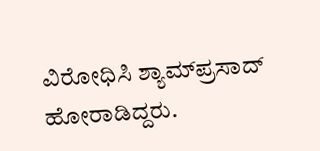ವಿರೋಧಿಸಿ ಶ್ಯಾಮ್‌ಪ್ರಸಾದ್ ಹೋರಾಡಿದ್ದರು.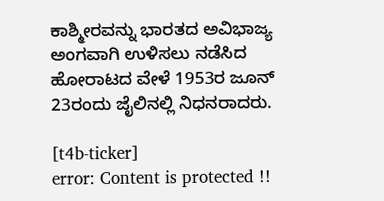ಕಾಶ್ಮೀರವನ್ನು ಭಾರತದ ಅವಿಭಾಜ್ಯ ಅಂಗವಾಗಿ ಉಳಿಸಲು ನಡೆಸಿದ ಹೋರಾಟದ ವೇಳೆ 1953ರ ಜೂನ್ 23ರಂದು ಜೈಲಿನಲ್ಲಿ ನಿಧನರಾದರು.

[t4b-ticker]
error: Content is protected !!